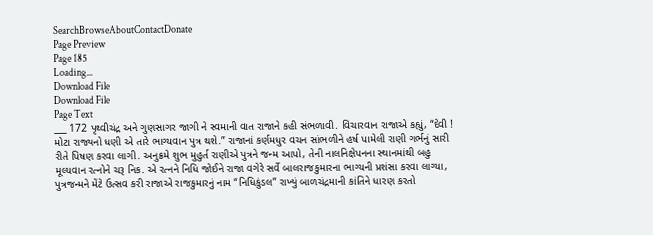SearchBrowseAboutContactDonate
Page Preview
Page 185
Loading...
Download File
Download File
Page Text
___ 172 પૃથ્વીચંદ્ર અને ગુણસાગર જાગી ને સ્વમાની વાત રાજાને કહી સંભળાવી. વિચારવાન રાજાએ કહ્યું, “દેવી ! મોટા રાજ્યનો ધણી એ તારે ભાગ્યવાન પુત્ર થશે.” રાજાનાં કર્ણમધુર વચન સાંભળીને હર્ષ પામેલી રાણી ગર્ભનું સારી રીતે પિષણ કરવા લાગી. અનુક્રમે શુભ મુહુર્ત રાણીએ પુત્રને જન્મ આપો, તેની નાલનિક્ષેપનના સ્થાનમાંથી બહુ મૂલ્યવાન રત્નોને ચરૂ નિક. એ રત્નને નિધિ જોઈને રાજા વગેરે સર્વે બાલરાજકુમારના ભાગ્યની પ્રશંસા કરવા લાગ્યા, પુત્રજન્મને મેંટે ઉત્સવ કરી રાજાએ રાજકુમારનું નામ “નિધિકુંડલ” રાખ્યું બાળચંદ્રમાની કાંતિને ધારણ કરતો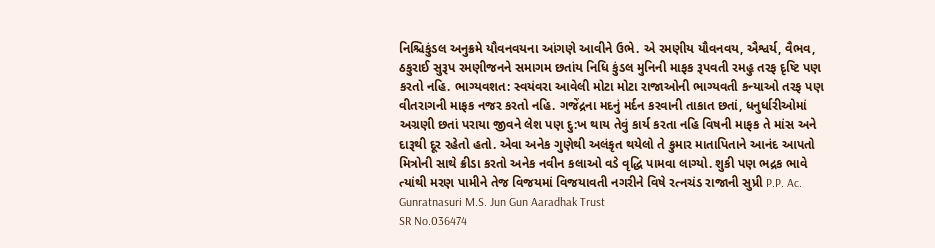નિશ્ચિકુંડલ અનુક્રમે યૌવનવયના આંગણે આવીને ઉભે. એ રમણીય યૌવનવય, ઐશ્વર્ય, વૈભવ, ઠકુરાઈ સુરૂપ રમણીજનને સમાગમ છતાંય નિધિ કુંડલ મુનિની માફક રૂપવતી રમહુ તરફ દૃષ્ટિ પણ કરતો નહિ. ભાગ્યવશત: સ્વયંવરા આવેલી મોટા મોટા રાજાઓની ભાગ્યવતી કન્યાઓ તરફ પણ વીતરાગની માફક નજર કરતો નહિ. ગજેંદ્રના મદનું મર્દન કરવાની તાકાત છતાં, ધનુર્ધારીઓમાં અગ્રણી છતાં પરાયા જીવને લેશ પણ દુ:ખ થાય તેવું કાર્ય કરતા નહિ વિષની માફક તે માંસ અને દારૂથી દૂર રહેતો હતો. એવા અનેક ગુણેથી અલંકૃત થયેલો તે કુમાર માતાપિતાને આનંદ આપતો મિત્રોની સાથે ક્રીડા કરતો અનેક નવીન કલાઓ વડે વૃદ્ધિ પામવા લાગ્યો. શુકી પણ ભદ્રક ભાવે ત્યાંથી મરણ પામીને તેજ વિજયમાં વિજયાવતી નગરીને વિષે રત્નચંડ રાજાની સુપ્રી P.P. Ac. Gunratnasuri M.S. Jun Gun Aaradhak Trust
SR No.036474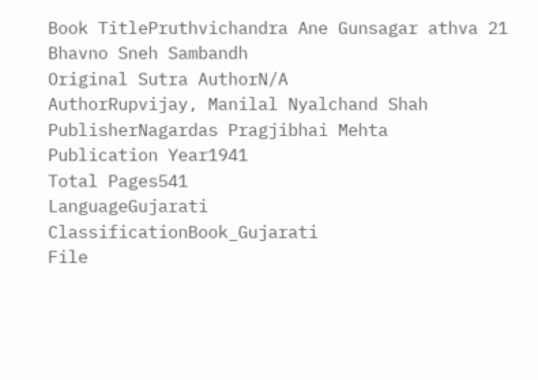Book TitlePruthvichandra Ane Gunsagar athva 21 Bhavno Sneh Sambandh
Original Sutra AuthorN/A
AuthorRupvijay, Manilal Nyalchand Shah
PublisherNagardas Pragjibhai Mehta
Publication Year1941
Total Pages541
LanguageGujarati
ClassificationBook_Gujarati
File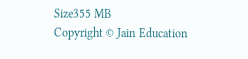Size355 MB
Copyright © Jain Education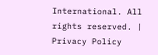International. All rights reserved. | Privacy Policy